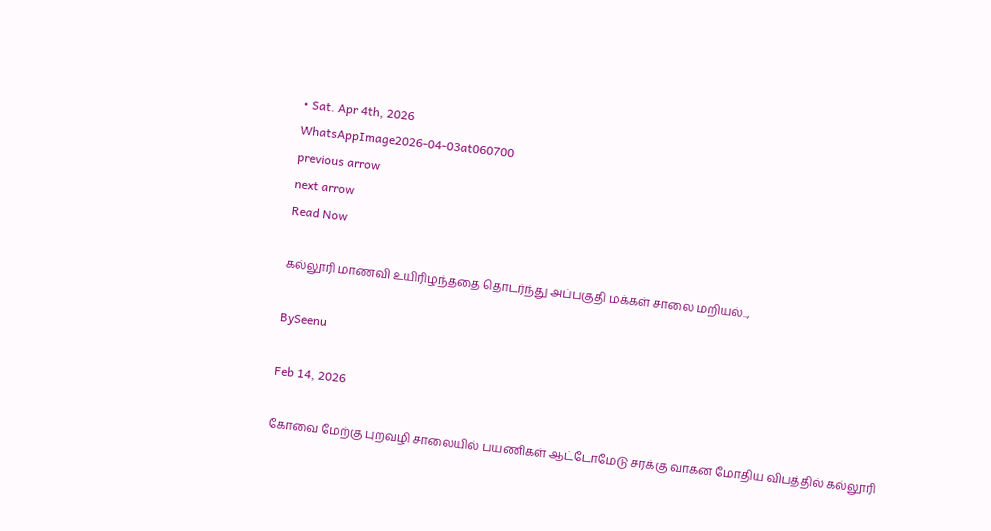• Sat. Apr 4th, 2026
WhatsAppImage2026-04-03at060700
previous arrow
next arrow
Read Now

கல்லூரி மாணவி உயிரிழந்ததை தொடர்ந்து அப்பகுதி மக்கள் சாலை மறியல்..,

BySeenu

Feb 14, 2026

கோவை மேற்கு புறவழி சாலையில் பயணிகள் ஆட்டோமேடு சரக்கு வாகன மோதிய விபத்தில் கல்லூரி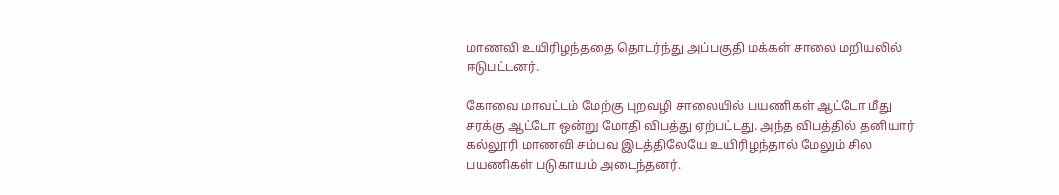மாணவி உயிரிழந்ததை தொடர்ந்து அப்பகுதி மக்கள் சாலை மறியலில் ஈடுபட்டனர்.

கோவை மாவட்டம் மேற்கு புறவழி சாலையில் பயணிகள் ஆட்டோ மீது சரக்கு ஆட்டோ ஒன்று மோதி விபத்து ஏற்பட்டது. அந்த விபத்தில் தனியார் கல்லூரி மாணவி சம்பவ இடத்திலேயே உயிரிழந்தால் மேலும் சில பயணிகள் படுகாயம் அடைந்தனர்.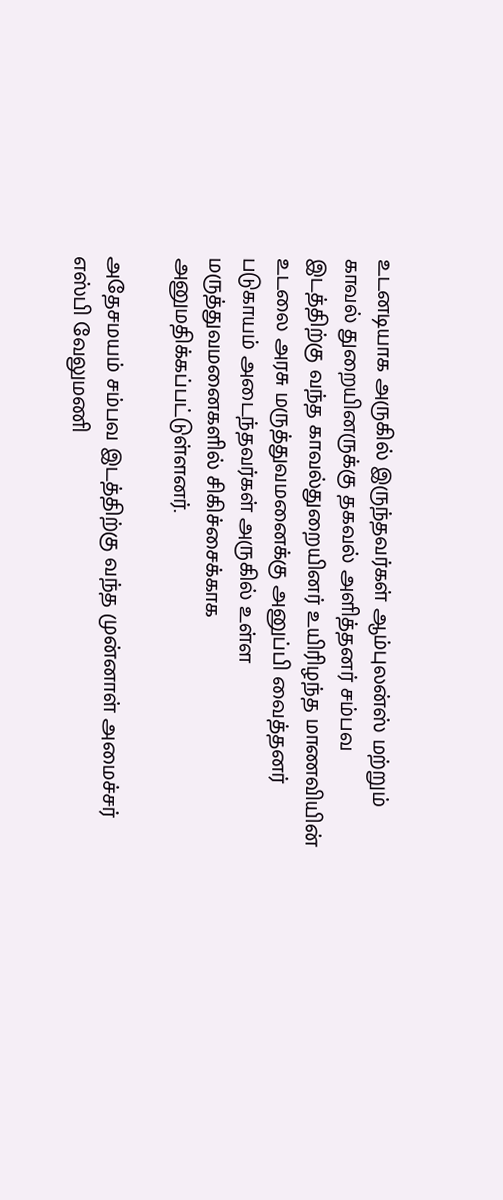உடனடியாக அருகில் இருந்தவர்கள் ஆம்புலன்ஸ் மற்றும் காவல் துறையினருக்கு தகவல் அளித்தனர் சம்பவ இடத்திற்கு வந்த காவல்துறையினர் உயிரிழந்த மாணவியின் உடலை அரசு மருத்துவமனைக்கு அனுப்பி வைத்தனர் படுகாயம் அடைந்தவர்கள் அருகில் உள்ள மருத்துவமனைகளில் சிகிச்சைக்காக அனுமதிக்கப்பட்டுள்ளனர்.

அதேசமயம் சம்பவ இடத்திற்கு வந்த முன்னாள் அமைச்சர் எஸ்பி வேலுமணி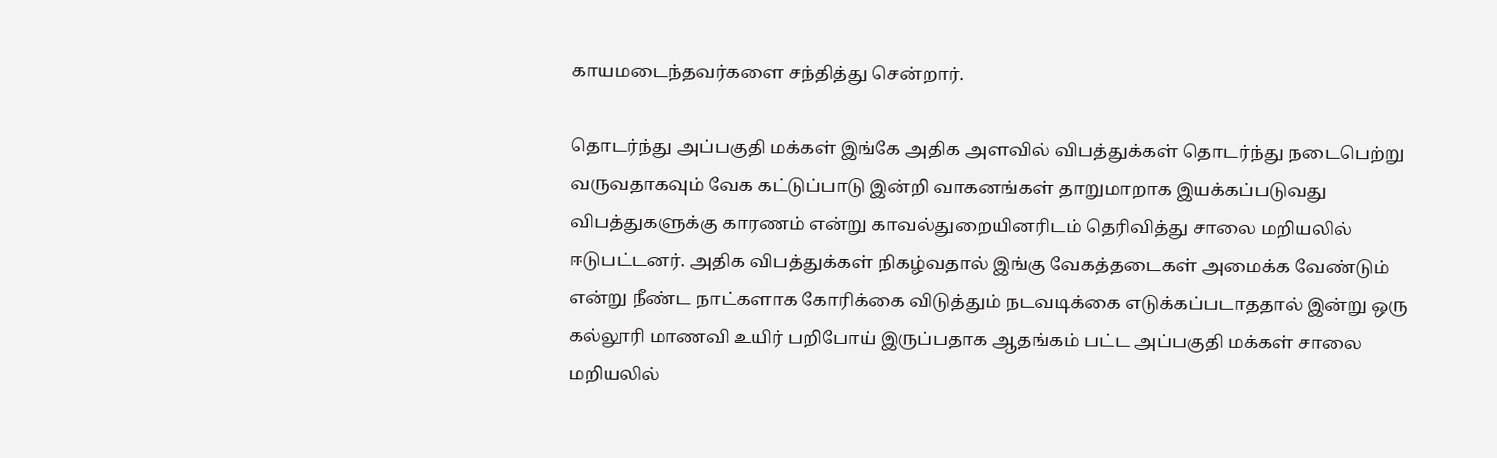காயமடைந்தவர்களை சந்தித்து சென்றார்.

தொடர்ந்து அப்பகுதி மக்கள் இங்கே அதிக அளவில் விபத்துக்கள் தொடர்ந்து நடைபெற்று வருவதாகவும் வேக கட்டுப்பாடு இன்றி வாகனங்கள் தாறுமாறாக இயக்கப்படுவது விபத்துகளுக்கு காரணம் என்று காவல்துறையினரிடம் தெரிவித்து சாலை மறியலில் ஈடுபட்டனர். அதிக விபத்துக்கள் நிகழ்வதால் இங்கு வேகத்தடைகள் அமைக்க வேண்டும் என்று நீண்ட நாட்களாக கோரிக்கை விடுத்தும் நடவடிக்கை எடுக்கப்படாததால் இன்று ஒரு கல்லூரி மாணவி உயிர் பறிபோய் இருப்பதாக ஆதங்கம் பட்ட அப்பகுதி மக்கள் சாலை மறியலில்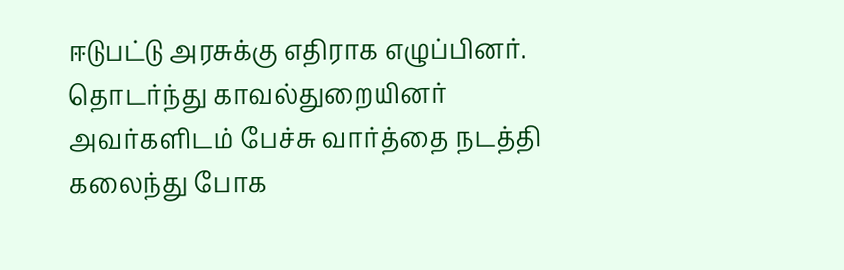ஈடுபட்டு அரசுக்கு எதிராக எழுப்பினர். தொடர்ந்து காவல்துறையினர் அவர்களிடம் பேச்சு வார்த்தை நடத்தி கலைந்து போக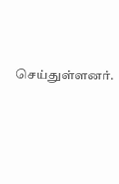செய்துள்ளனர்.